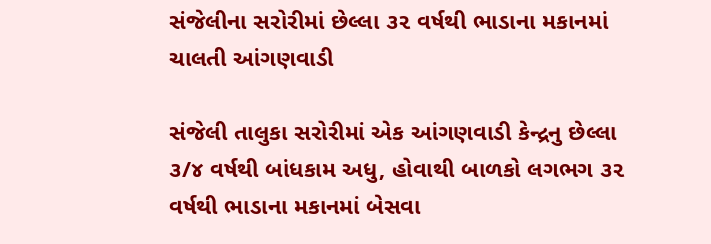સંજેલીના સરોરીમાં છેલ્લા ૩૨ વર્ષથી ભાડાના મકાનમાં ચાલતી આંગણવાડી

સંજેલી તાલુકા સરોરીમાં એક આંગણવાડી કેન્દ્રનુ છેલ્લા ૩/૪ વર્ષથી બાંધકામ અધુ‚ હોવાથી બાળકો લગભગ ૩૨ વર્ષથી ભાડાના મકાનમાં બેસવા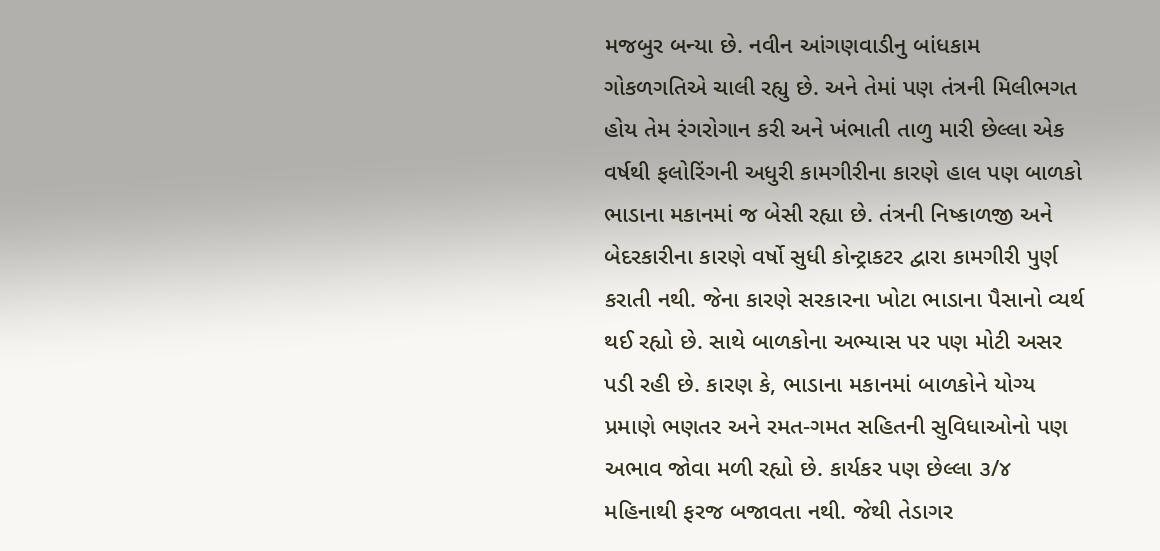મજબુર બન્યા છે. નવીન આંગણવાડીનુ બાંધકામ ગોકળગતિએ ચાલી રહ્યુ છે. અને તેમાં પણ તંત્રની મિલીભગત હોય તેમ રંગરોગાન કરી અને ખંભાતી તાળુ મારી છેલ્લા એક વર્ષથી ફલોરિંગની અધુરી કામગીરીના કારણે હાલ પણ બાળકો ભાડાના મકાનમાં જ બેસી રહ્યા છે. તંત્રની નિષ્કાળજી અને બેદરકારીના કારણે વર્ષો સુધી કોન્ટ્રાકટર દ્વારા કામગીરી પુર્ણ કરાતી નથી. જેના કારણે સરકારના ખોટા ભાડાના પૈસાનો વ્યર્થ થઈ રહ્યો છે. સાથે બાળકોના અભ્યાસ પર પણ મોટી અસર પડી રહી છે. કારણ કે, ભાડાના મકાનમાં બાળકોને યોગ્ય પ્રમાણે ભણતર અને રમત-ગમત સહિતની સુવિધાઓનો પણ અભાવ જોવા મળી રહ્યો છે. કાર્યકર પણ છેલ્લા ૩/૪ મહિનાથી ફરજ બજાવતા નથી. જેથી તેડાગર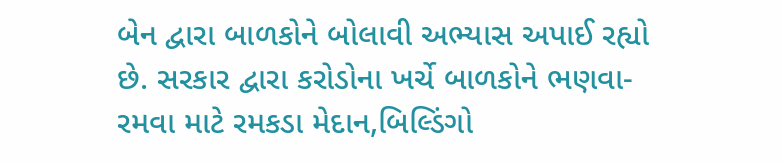બેન દ્વારા બાળકોને બોલાવી અભ્યાસ અપાઈ રહ્યો છે. સરકાર દ્વારા કરોડોના ખર્ચે બાળકોને ભણવા-રમવા માટે રમકડા મેદાન,બિલ્ડિંગો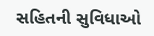સહિતની સુવિધાઓ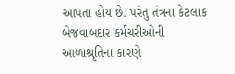આપતા હોય છે. પરંતુ તંત્રના કેટલાક બેજવાબદાર કર્મચરીઓની આળાશ્રૃતિના કારણે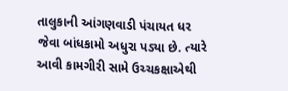તાલુકાની આંગણવાડી પંચાયત ધર જેવા બાંધકામો અધુરા પડ્યા છે. ત્યારે આવી કામગીરી સામે ઉચ્ચકક્ષાએથી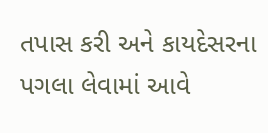તપાસ કરી અને કાયદેસરના પગલા લેવામાં આવે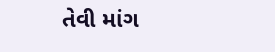તેવી માંગ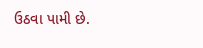ઉઠવા પામી છે.